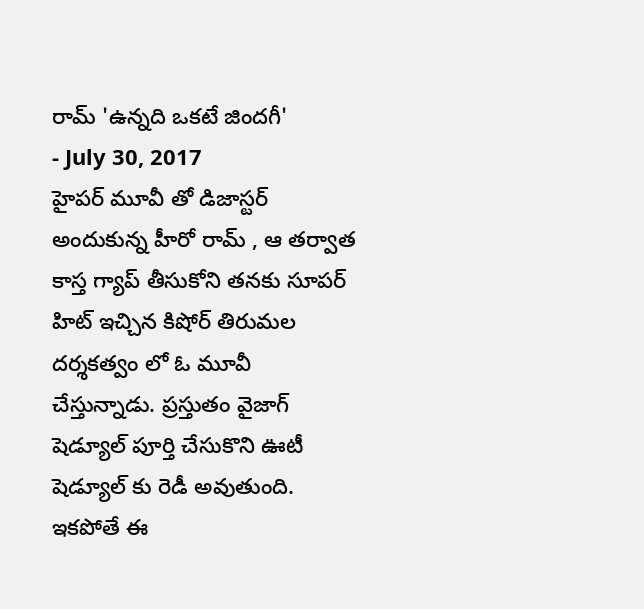రామ్ 'ఉన్నది ఒకటే జిందగీ'
- July 30, 2017
హైపర్ మూవీ తో డిజాస్టర్ అందుకున్న హీరో రామ్ , ఆ తర్వాత కాస్త గ్యాప్ తీసుకోని తనకు సూపర్ హిట్ ఇచ్చిన కిషోర్ తిరుమల దర్శకత్వం లో ఓ మూవీ చేస్తున్నాడు. ప్రస్తుతం వైజాగ్ షెడ్యూల్ పూర్తి చేసుకొని ఊటీ షెడ్యూల్ కు రెడీ అవుతుంది. ఇకపోతే ఈ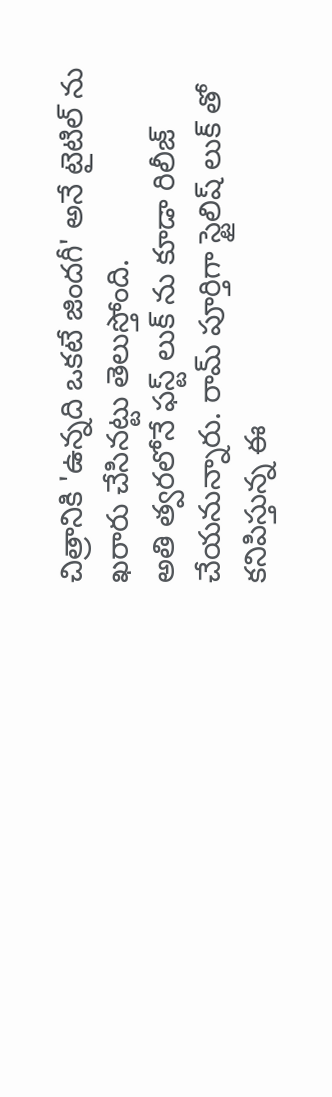చిత్రానికి 'ఉన్నది ఒకటే జిందగీ' అనే టైటిల్ ను ఖరారు చేసినట్టు తెలుస్తోంది.
అతి త్వరలోనే ఫస్ట్ లుక్ ను కూడా రిలీజ్ చేయనున్నారు. రామ్ పూర్తిగా స్టైలిష్ లుక్ తో కనిపిస్తున్న ఈ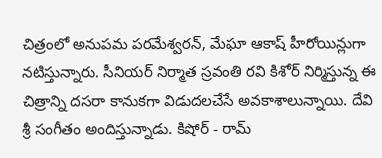చిత్రంలో అనుపమ పరమేశ్వరన్, మేఘా ఆకాష్ హీరోయిన్లుగా నటిస్తున్నారు. సీనియర్ నిర్మాత స్రవంతి రవి కిశోర్ నిర్మిస్తున్న ఈ చిత్రాన్ని దసరా కానుకగా విడుదలచేసే అవకాశాలున్నాయి. దేవి శ్రీ సంగీతం అందిస్తున్నాడు. కిషోర్ - రామ్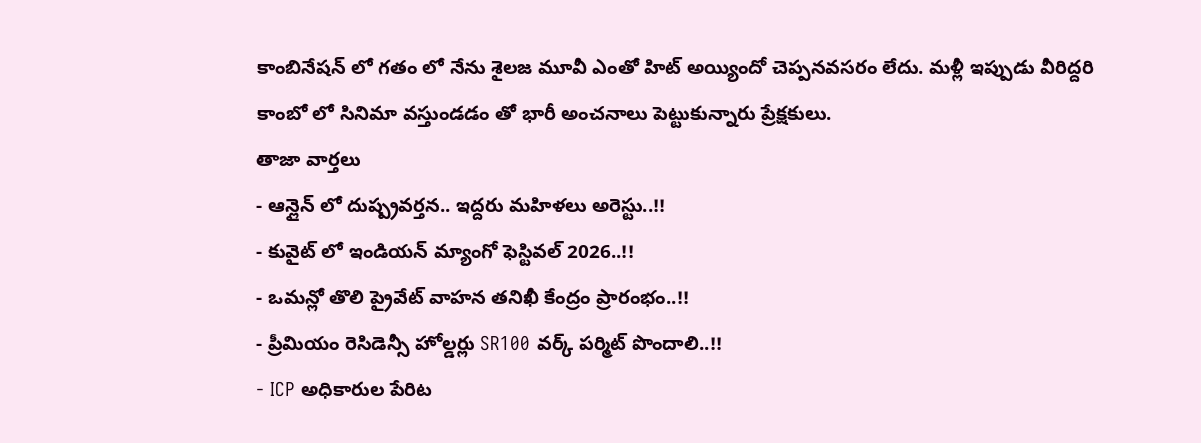కాంబినేషన్ లో గతం లో నేను శైలజ మూవీ ఎంతో హిట్ అయ్యిందో చెప్పనవసరం లేదు. మళ్లీ ఇప్పుడు వీరిద్దరి కాంబో లో సినిమా వస్తుండడం తో భారీ అంచనాలు పెట్టుకున్నారు ప్రేక్షకులు.
తాజా వార్తలు
- ఆన్లైన్ లో దుష్ప్రవర్తన.. ఇద్దరు మహిళలు అరెస్టు..!!
- కువైట్ లో ఇండియన్ మ్యాంగో ఫెస్టివల్ 2026..!!
- ఒమన్లో తొలి ప్రైవేట్ వాహన తనిఖీ కేంద్రం ప్రారంభం..!!
- ప్రీమియం రెసిడెన్సీ హోల్డర్లు SR100 వర్క్ పర్మిట్ పొందాలి..!!
- ICP అధికారుల పేరిట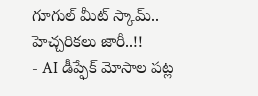గూగుల్ మీట్ స్కామ్.. హెచ్చరికలు జారీ..!!
- AI డీప్ఫేక్ మోసాల పట్ల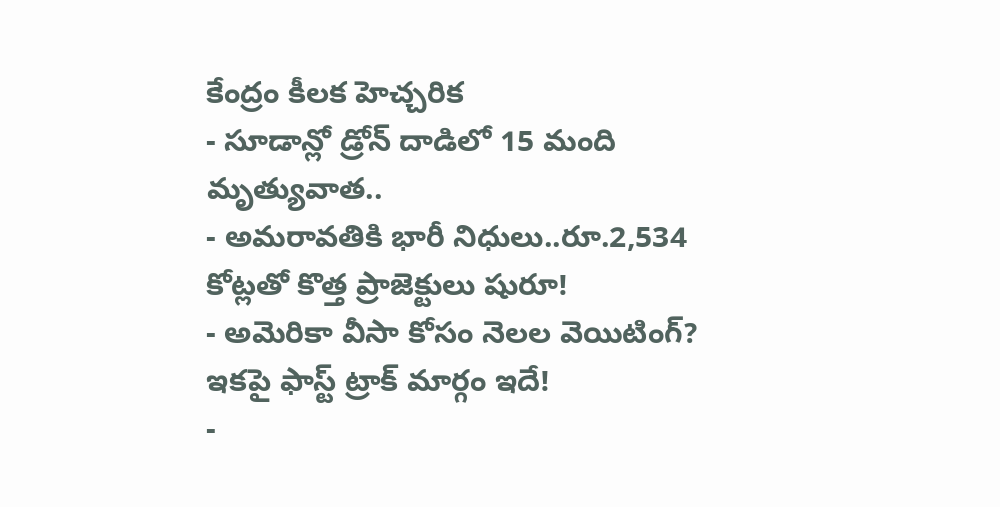కేంద్రం కీలక హెచ్చరిక
- సూడాన్లో డ్రోన్ దాడిలో 15 మంది మృత్యువాత..
- అమరావతికి భారీ నిధులు..రూ.2,534 కోట్లతో కొత్త ప్రాజెక్టులు షురూ!
- అమెరికా వీసా కోసం నెలల వెయిటింగ్? ఇకపై ఫాస్ట్ ట్రాక్ మార్గం ఇదే!
-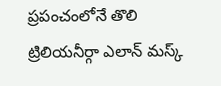ప్రపంచంలోనే తొలి ట్రిలియనీర్గా ఎలాన్ మస్క్